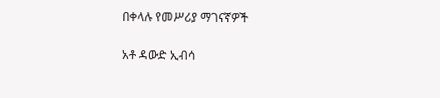በቀላሉ የመሥሪያ ማገናኛዎች

አቶ ዳውድ ኢብሳ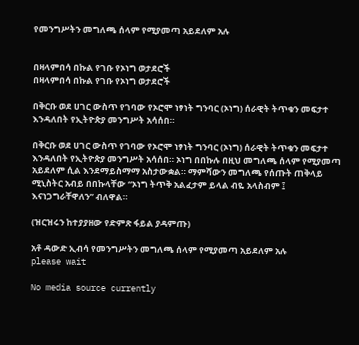የመንግሥትን መግለጫ ሰላም የሚያመጣ አይደለም አሉ


በዛላምበሳ በኩል የገቡ የኦነግ ወታደሮች
በዛላምበሳ በኩል የገቡ የኦነግ ወታደሮች

በቅርቡ ወደ ሀገር ውስጥ የገባው የኦሮሞ ነፃነት ግንባር (ኦነግ) ሰራዊት ትጥቁን መፍታተ እንዳለበት የኢትዮጵያ መንግሥት አሳሰበ።

በቅርቡ ወደ ሀገር ውስጥ የገባው የኦሮሞ ነፃነት ግንባር (ኦነግ) ሰራዊት ትጥቁን መፍታተ እንዳለበት የኢትዮጵያ መንግሥት አሳሰበ። ኦነግ በበኩሉ በዚህ መግለጫ ሰላም የሚያመጣ አይደለም ሲል እንደማይስማማ አስታውቋል። ማምሻውን መግለጫ የሰጡት ጠቅላይ ሚኒስትር አብይ በበኩላቸው “ኦነግ ትጥቅ አልፈታም ይላል ብዬ አላስብም ፤ እናነጋግራቸዋለን” ብለዋል።

(ዝርዝሩን ከተያያዘው የድምጽ ፋይል ያዳምጡ)

አቶ ዳውድ ኢብሳ የመንግሥትን መግለጫ ሰላም የሚያመጣ አይደለም አሉ
please wait

No media source currently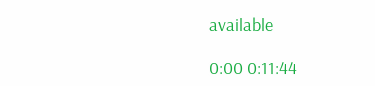available

0:00 0:11:44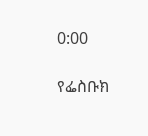0:00

የፌስቡክ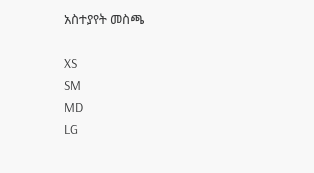አስተያየት መስጫ

XS
SM
MD
LG